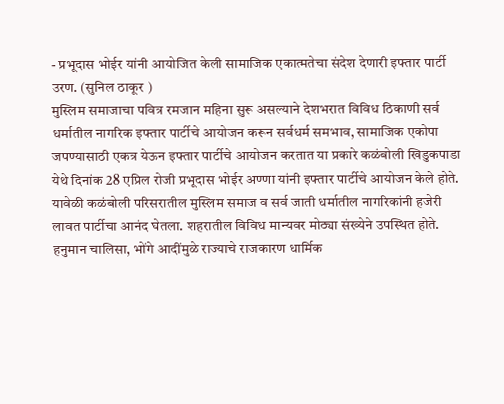- प्रभूदास भोईर यांनी आयोजित केली सामाजिक एकात्मतेचा संदेश देणारी इफ्तार पार्टी
उरण. (सुनिल ठाकूर )
मुस्लिम समाजाचा पवित्र रमजान महिना सुरू असल्याने देशभरात विविध ठिकाणी सर्व धर्मातील नागरिक इफ्तार पार्टीचे आयोजन करून सर्वधर्म समभाव, सामाजिक एकोपा जपण्यासाठी एकत्र येऊन इफ्तार पार्टीचे आयोजन करतात या प्रकारे कळंबोली खिडुकपाडा येथे दिनांक 28 एप्रिल रोजी प्रभूदास भोईर अण्णा यांनी इफ्तार पार्टीचे आयोजन केले होते. यावेळी कळंबोली परिसरातील मुस्लिम समाज व सर्व जाती धर्मातील नागरिकांनी हजेरी लावत पार्टीचा आनंद घेतला. शहरातील विविध मान्यवर मोठ्या संख्येने उपस्थित होते. हनुमान चालिसा, भोंगे आदींमुळे राज्याचे राजकारण धार्मिक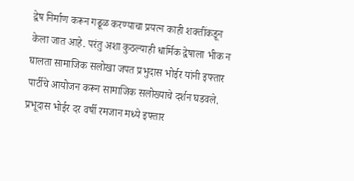द्वेष निर्माण करून गढूळ करण्याचा प्रयत्न काही शक्तींकडून केला जात आहे. परंतु अशा कुठल्याही धार्मिक द्वेषाला भीक न घालता सामाजिक सलोखा जपत प्रभुदास भोईर यांनी इफ्तार पार्टीचे आयोजन करून सामाजिक सलोख्याचे दर्शन घडवले.
प्रभूदास भोईर दर वर्षी रमजान मध्ये इफ्तार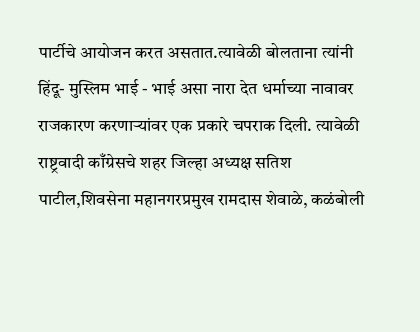पार्टीचे आयोजन करत असतात.त्यावेळी बोलताना त्यांनी हिंदू- मुस्लिम भाई - भाई असा नारा देत धर्माच्या नावावर राजकारण करणाऱ्यांवर एक प्रकारे चपराक दिली. त्यावेळी राष्ट्रवादी काँग्रेसचे शहर जिल्हा अध्यक्ष सतिश पाटील,शिवसेना महानगरप्रमुख रामदास शेवाळे, कळंबोली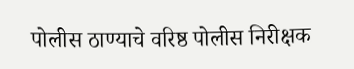पोलीस ठाण्याचे वरिष्ठ पोलीस निरीक्षक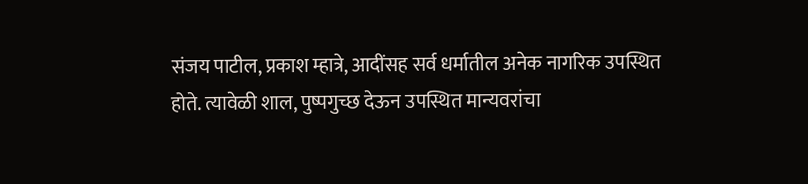संजय पाटील, प्रकाश म्हात्रे, आदींसह सर्व धर्मातील अनेक नागरिक उपस्थित होते. त्यावेळी शाल, पुष्पगुच्छ देऊन उपस्थित मान्यवरांचा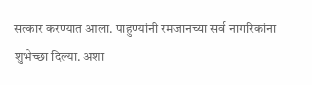सत्कार करण्यात आला. पाहुण्यांनी रमजानच्या सर्व नागरिकांना शुभेच्छा दिल्या. अशा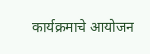कार्यक्रमाचे आयोजन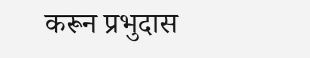करून प्रभुदास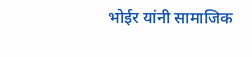भोईर यांनी सामाजिक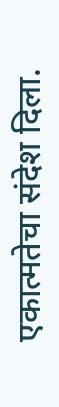एकात्मतेचा संदेश दिला.